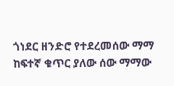ጎነደር ዘንድሮ የተደረመሰው ማማ ከፍተኛ ቁጥር ያለው ሰው ማማው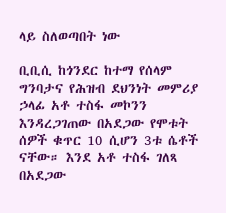ላይ ስለወጣበት ነው

ቢቢሲ ከጎንደር ከተማ የሰላም ግንባታና የሕዝብ ደህንነት መምሪያ ኃላፊ አቶ ተስፋ መኮንን እንዳረጋገጠው በአደጋው የሞቱት ሰዎች ቁጥር 10 ሲሆን 3ቱ ሴቶች ናቸው። እንደ አቶ ተስፋ ገለጻ በአደጋው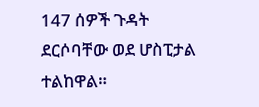147 ሰዎች ጉዳት ደርሶባቸው ወደ ሆስፒታል ተልከዋል።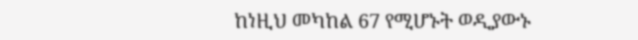ከነዚህ መካከል 67 የሚሆኑት ወዲያውኑ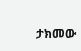ታክመው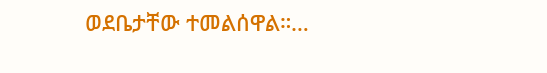ወደቤታቸው ተመልሰዋል።…